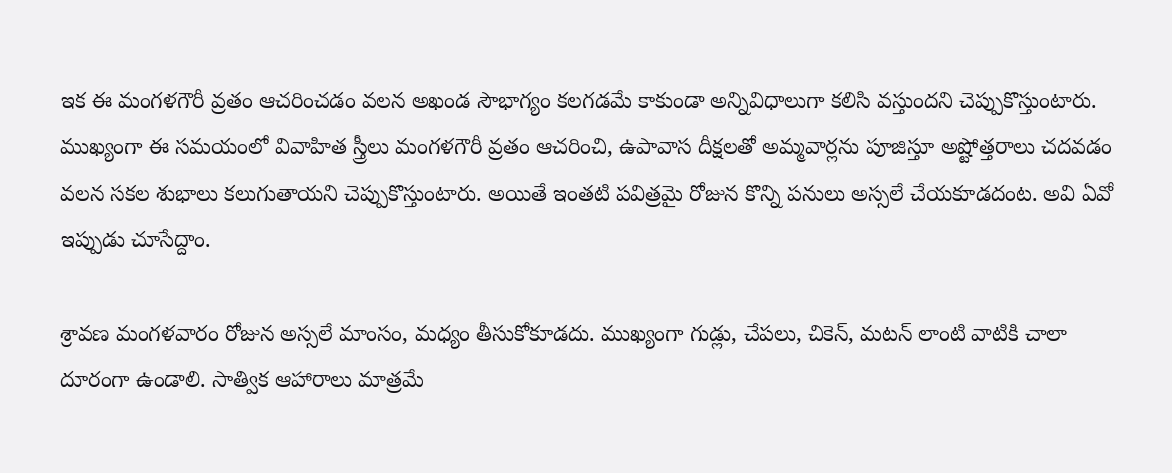ఇక ఈ మంగళగౌరీ వ్రతం ఆచరించడం వలన అఖండ సౌభాగ్యం కలగడమే కాకుండా అన్నివిధాలుగా కలిసి వస్తుందని చెప్పుకొస్తుంటారు. ముఖ్యంగా ఈ సమయంలో వివాహిత స్త్రీలు మంగళగౌరీ వ్రతం ఆచరించి, ఉపావాస దీక్షలతో అమ్మవార్లను పూజిస్తూ అష్టోత్తరాలు చదవడం వలన సకల శుభాలు కలుగుతాయని చెప్పుకొస్తుంటారు. అయితే ఇంతటి పవిత్రమై రోజున కొన్ని పనులు అస్సలే చేయకూడదంట. అవి ఏవో ఇప్పుడు చూసేద్దాం.

శ్రావణ మంగళవారం రోజున అస్సలే మాంసం, మధ్యం తీసుకోకూడదు. ముఖ్యంగా గుడ్లు, చేపలు, చికెన్, మటన్ లాంటి వాటికి చాలా దూరంగా ఉండాలి. సాత్విక ఆహారాలు మాత్రమే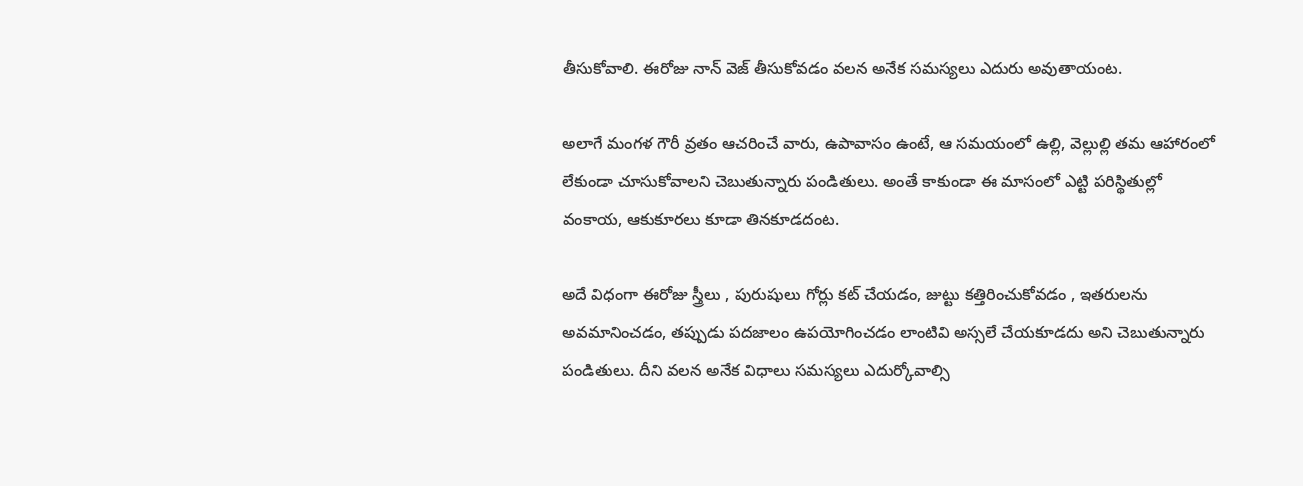తీసుకోవాలి. ఈరోజు నాన్ వెజ్ తీసుకోవడం వలన అనేక సమస్యలు ఎదురు అవుతాయంట.

అలాగే మంగళ గౌరీ వ్రతం ఆచరించే వారు, ఉపావాసం ఉంటే, ఆ సమయంలో ఉల్లి, వెల్లుల్లి తమ ఆహారంలో లేకుండా చూసుకోవాలని చెబుతున్నారు పండితులు. అంతే కాకుండా ఈ మాసంలో ఎట్టి పరిస్థితుల్లో వంకాయ, ఆకుకూరలు కూడా తినకూడదంట.

అదే విధంగా ఈరోజు స్త్రీలు , పురుషులు గోర్లు కట్ చేయడం, జుట్టు కత్తిరించుకోవడం , ఇతరులను అవమానించడం, తప్పుడు పదజాలం ఉపయోగించడం లాంటివి అస్సలే చేయకూడదు అని చెబుతున్నారు పండితులు. దీని వలన అనేక విధాలు సమస్యలు ఎదుర్కోవాల్సి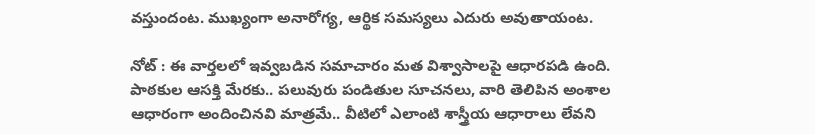వస్తుందంట. ముఖ్యంగా అనారోగ్య, ఆర్థిక సమస్యలు ఎదురు అవుతాయంట.

నోట్ : ఈ వార్తలలో ఇవ్వబడిన సమాచారం మత విశ్వాసాలపై ఆధారపడి ఉంది. పాఠకుల ఆసక్తి మేరకు.. పలువురు పండితుల సూచనలు, వారి తెలిపిన అంశాల ఆధారంగా అందించినవి మాత్రమే.. వీటిలో ఎలాంటి శాస్త్రీయ ఆధారాలు లేవని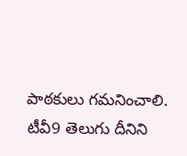పాఠకులు గమనించాలి. టీవీ9 తెలుగు దీనిని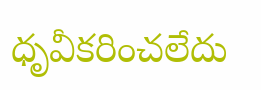ధృవీకరించలేదు